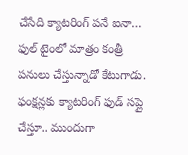చేసేది క్యాటరింగ్ పనే ఐనా… ఫుల్ టైంలో మాత్రం కంత్రీ పనులు చేస్తున్నాడో కేటుగాడు. ఫంక్షన్లకు క్యాటరింగ్ ఫుడ్ సప్లై చేస్తూ.. ముందుగా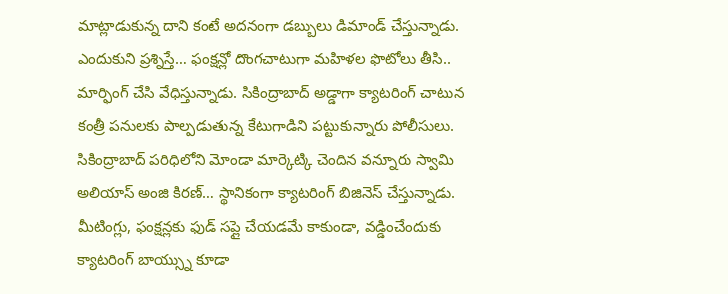మాట్లాడుకున్న దాని కంటే అదనంగా డబ్బులు డిమాండ్ చేస్తున్నాడు. ఎందుకుని ప్రశ్నిస్తే… ఫంక్షన్లో దొంగచాటుగా మహిళల ఫొటోలు తీసి.. మార్ఫింగ్ చేసి వేధిస్తున్నాడు. సికింద్రాబాద్ అడ్డాగా క్యాటరింగ్ చాటున కంత్రీ పనులకు పాల్పడుతున్న కేటుగాడిని పట్టుకున్నారు పోలీసులు.
సికింద్రాబాద్ పరిధిలోని మోండా మార్కెట్కి చెందిన వన్నూరు స్వామి అలియాస్ అంజి కిరణ్… స్థానికంగా క్యాటరింగ్ బిజినెస్ చేస్తున్నాడు. మీటింగ్లు, ఫంక్షన్లకు ఫుడ్ సప్లై చేయడమే కాకుండా, వడ్డించేందుకు క్యాటరింగ్ బాయ్స్ను కూడా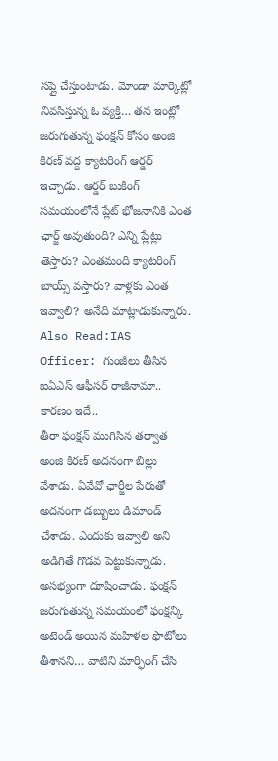సప్లై చేస్తుంటాడు. మోండా మార్కెట్లో నివసిస్తున్న ఓ వ్యక్తి… తన ఇంట్లో జరుగుతున్న ఫంక్షన్ కోసం అంజి కిరణ్ వద్ద క్యాటరింగ్ ఆర్డర్ ఇచ్చాడు. ఆర్డర్ బుకింగ్ సమయంలోనే ప్లేట్ భోజనానికి ఎంత ఛార్జ్ అవుతుంది? ఎన్ని ప్లేట్లు తెస్తారు? ఎంతమంది క్యాటరింగ్ బాయ్స్ వస్తారు? వాళ్లకు ఎంత ఇవ్వాలి? అనేది మాట్లాడుకున్నారు.
Also Read:IAS Officer: గుంజీలు తీసిన ఐఏఎస్ ఆఫీసర్ రాజీనామా.. కారణం ఇదే..
తీరా ఫంక్షన్ ముగిసిన తర్వాత అంజి కిరణ్ అదనంగా బిల్లు వేశాడు. ఏవేవో ఛార్జీల పేరుతో అదనంగా డబ్బులు డిమాండ్ చేశాడు. ఎందుకు ఇవ్వాలి అని అడిగితే గొడవ పెట్టుకున్నాడు. అసభ్యంగా దూషించాడు. ఫంక్షన్ జరుగుతున్న సమయంలో ఫంక్షన్కి అటెండ్ అయిన మహిళల ఫొటోలు తీశానని… వాటిని మార్ఫింగ్ చేసి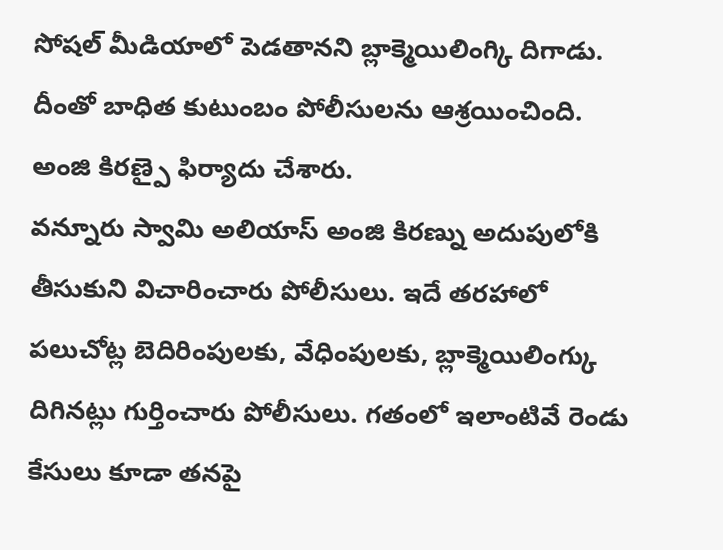సోషల్ మీడియాలో పెడతానని బ్లాక్మెయిలింగ్కి దిగాడు. దీంతో బాధిత కుటుంబం పోలీసులను ఆశ్రయించింది. అంజి కిరణ్పై ఫిర్యాదు చేశారు.
వన్నూరు స్వామి అలియాస్ అంజి కిరణ్ను అదుపులోకి తీసుకుని విచారించారు పోలీసులు. ఇదే తరహాలో పలుచోట్ల బెదిరింపులకు, వేధింపులకు, బ్లాక్మెయిలింగ్కు దిగినట్లు గుర్తించారు పోలీసులు. గతంలో ఇలాంటివే రెండు కేసులు కూడా తనపై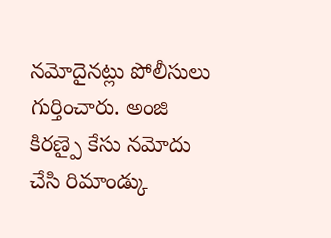నమోదైనట్లు పోలీసులు గుర్తించారు. అంజి కిరణ్పై కేసు నమోదు చేసి రిమాండ్కు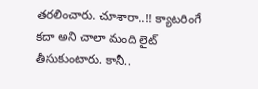తరలించారు. చూశారా..!! క్యాటరింగే కదా అని చాలా మంది లైట్ తీసుకుంటారు. కానీ..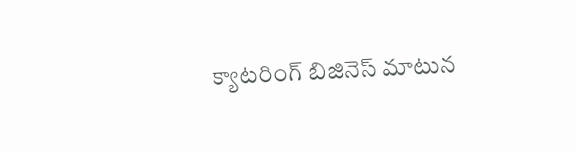క్యాటరింగ్ బిజినెస్ మాటున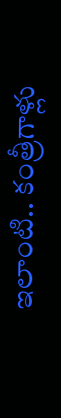ఇలాంటి.. కంత్రీగాళ్లు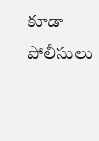కూడా పోలీసులు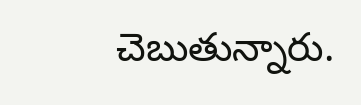చెబుతున్నారు.